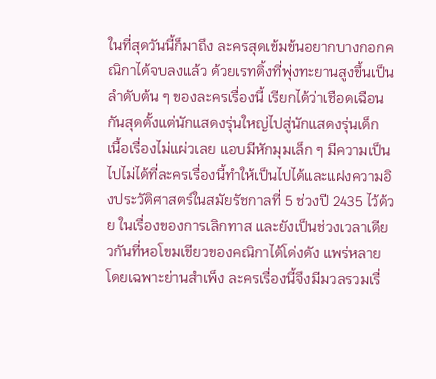ในที่สุดวันนี้ก็มาถึง ละครสุดเข้มข้นอยากบางกอกคณิกาได้จบลงแล้ว ด้วยเรทติ้งที่พุ่งทะยานสูงขึ้นเป็นลำดับต้น ๆ ของละครเรื่องนี้ เรียกได้ว่าเชือดเฉือนกันสุดตั้งแต่นักแสดงรุ่นใหญ่ไปสู่นักแสดงรุ่นเด็ก เนื้อเรื่องไม่แผ่วเลย แอบมีหักมุมเล็ก ๆ มีความเป็นไปไม่ได้ที่ละครเรื่องนี้ทำให้เป็นไปได้และแฝงความอิงประวัติศาสตร์ในสมัยรัชกาลที่ 5 ช่วงปี 2435 ไว้ด้วย ในเรื่องของการเลิกทาส และยังเป็นช่วงเวลาเดียวกันที่หอโขมเขียวของคณิกาได้โด่งดัง แพร่หลาย โดยเฉพาะย่านสำเพ็ง ละครเรื่องนี้จึงมีมวลรวมเรื่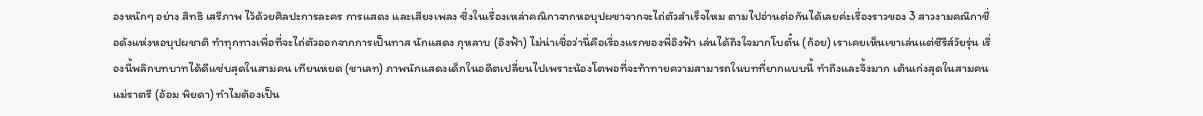องหนักๆ อย่าง สิทธิ เสรีภาพ ไว้ด้วยศิลปะการละคร การแสดง และเสียงเพลง ซึ่งในเรื่องเหล่าคณิกาจากหอบุปผชาจากจะไถ่ตัวสำเร็จไหม ตามไปอ่านต่อกันได้เลยค่ะเรื่องราวของ 3 สาวงามคณิกาชื่อดังแห่งหอบุปผชาติ ทำทุกทางเพื่อที่จะไถ่ตัวออกจากการเป็นทาส นักแสดง กุหลาบ (อิงฟ้า) ไม่น่าเชื่อว่านี่คือเรื่องแรกของพี่อิงฟ้า เล่นได้ถึงใจมากโบตั๋น (ก้อย) เราเคยเห็นเขาเล่นแต่ซีรีส์วัยรุ่น เรื่องนี้พลิกบทบาทได้ดีแซ่บสุดในสามคน เทียนหยด (ชาเลท) ภาพนักแสดงเด็กในอดีตเปลี่ยนไปเพราะน้องโตพอที่จะท้าทายความสามารถในบทที่ยากแบบนี้ ทำถึงและจึ้งมาก เต้นเก่งสุดในสามคนแม่ราตรี (อ้อม พิยดา) ทำไมต้องเป็น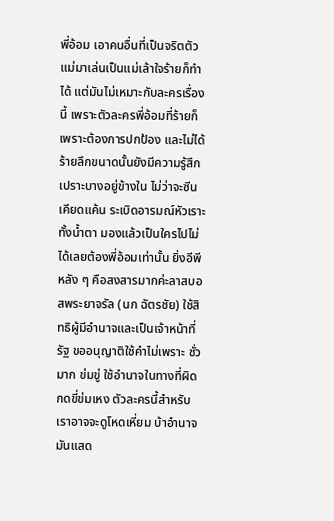พี่อ้อม เอาคนอื่นที่เป็นจริตตัวแม่มาเล่นเป็นแม่เล้าใจร้ายก็ทำได้ แต่มันไม่เหมาะกับละครเรื่องนี้ เพราะตัวละครพี่อ้อมที่ร้ายก็เพราะต้องการปกป้อง และไม่ได้ร้ายลึกขนาดนั้นยังมีความรู้สึกเปราะบางอยู่ข้างใน ไม่ว่าจะซีนเคียดแค้น ระเบิดอารมณ์หัวเราะทั้งน้ำตา มองแล้วเป็นใครไปไม่ได้เลยต้องพี่อ้อมเท่านั้น ยิ่งอีพีหลัง ๆ คือสงสารมากค่ะลาสบอสพระยาจรัล (นก ฉัตรชัย) ใช้สิทธิผู้มีอำนาจและเป็นเจ้าหน้าที่รัฐ ขออนุญาติใช้คำไม่เพราะ ชั่วมาก ข่มขู่ ใช้อำนาจในทางที่ผิด กดขี่ข่มเหง ตัวละครนี้สำหรับเราอาจจะดูโหดเหี่ยม บ้าอำนาจ มันแสด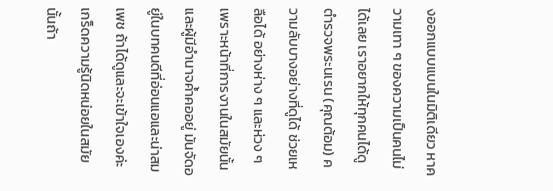งออกแบบแบนในมิติเดียว หาความเทา ๆ ของความเป็นคนไม่ได้เลย เราอยากให้ทุกคนได้ดูตำรวจพระนเรน (คุณต้อม) ความลับบางอย่างที่ดูได้ ช่วยเหลือได้ อย่างห่าง ๆ และห่วง ๆ เพราะหน้าที่การงานในสมัยนั้นและผู้มีอำนาจค้ำคออยู่ มันจัดอยู่ในบทคนดีที่อ่อนแอและน่าสมเพช ถ้าได้ดูและจะเข้าใจเองค่ะเกร็ดความรู้นิดหน่อยในสมัยนั้นถ้า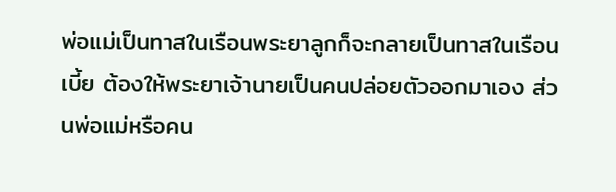พ่อแม่เป็นทาสในเรือนพระยาลูกก็จะกลายเป็นทาสในเรือนเบี้ย ต้องให้พระยาเจ้านายเป็นคนปล่อยตัวออกมาเอง ส่วนพ่อแม่หรือคน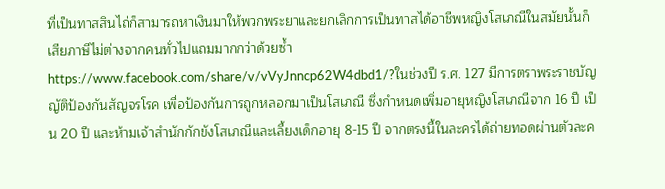ที่เป็นทาสสินไถ่ก็สามารถหาเงินมาให้พวกพระยาและยกเลิกการเป็นทาสได้อาชีพหญิงโสเภณีในสมัยนั้นก็เสียภาษีไม่ต่างจากคนทั่วไปแถมมากกว่าด้วยซ้ำhttps://www.facebook.com/share/v/vVyJnncp62W4dbd1/?ในช่วงปี ร.ศ. 127 มีการตราพระราชบัญญัติป้องกันสัญจรโรค เพื่อป้องกันการถูกหลอกมาเป็นโสเภณี ซึ่งกำหนดเพิ่มอายุหญิงโสเภณีจาก 16 ปี เป็น 20 ปี และห้ามเจ้าสำนักกักขังโสเภณีและเลี้ยงเด็กอายุ 8-15 ปี จากตรงนี้ในละครได้ถ่ายทอดผ่านตัวละค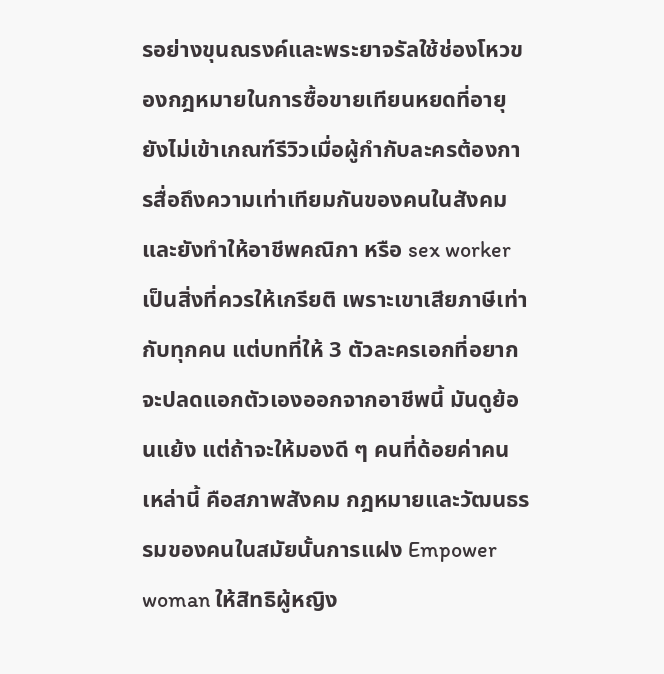รอย่างขุนณรงค์และพระยาจรัลใช้ช่องโหวของกฎหมายในการซื้อขายเทียนหยดที่อายุยังไม่เข้าเกณฑ์รีวิวเมื่อผู้กำกับละครต้องการสื่อถึงความเท่าเทียมกันของคนในสังคม และยังทำให้อาชีพคณิกา หรือ sex worker เป็นสิ่งที่ควรให้เกรียติ เพราะเขาเสียภาษีเท่ากับทุกคน แต่บทที่ให้ 3 ตัวละครเอกที่อยากจะปลดแอกตัวเองออกจากอาชีพนี้ มันดูย้อนแย้ง แต่ถ้าจะให้มองดี ๆ คนที่ด้อยค่าคนเหล่านี้ คือสภาพสังคม กฎหมายและวัฒนธรรมของคนในสมัยนั้นการแฝง Empower woman ให้สิทธิผู้หญิง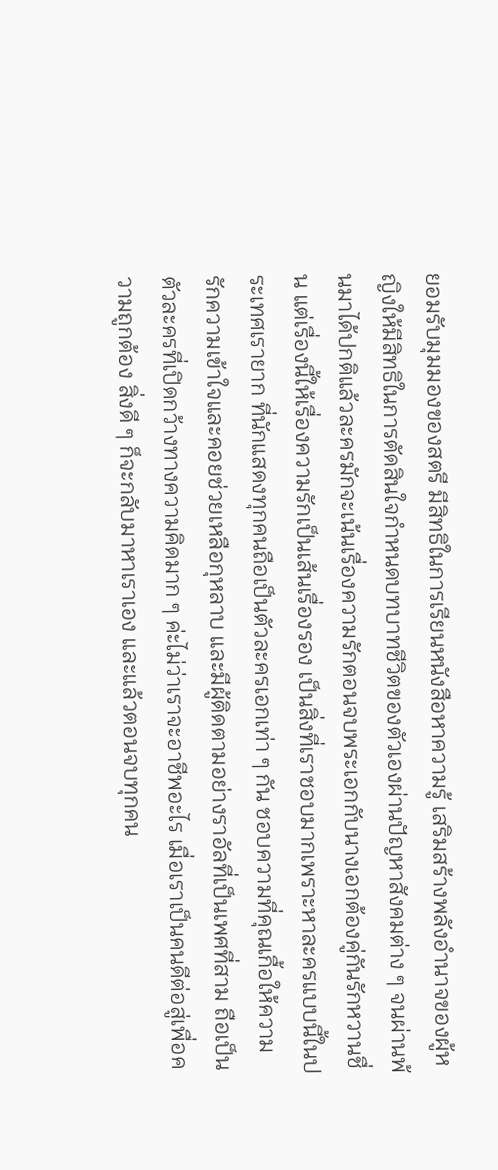ยอมรับมุมมองของสตรี มีสิทธิในการเรียนหนังสือหาความรู้ เสริมสร้างพลังอำนาจของผู้หญิงให้มีสิทธิในการตัดสินใจกำหนดบทบาทชีวิตของตัวเองผ่านปัญหาสังคมต่าง ๆ จนผ่านพ้นมาได้ปกติแล้วละครมักจะเน้นเรื่องความรักตอนจบพระเอกกับนางเอกต้องคู่กันรักหวานชื่น แต่เรื่องนี้ให้เรื่องความรักเป็นเส้นเรื่องรอง เป็นสิ่งที่เราชอบมากเพราะหาละครแบบนี้ในประเทศเรายาก ที่นักแสดงทุกคนถือเป็นตัวละครเอกเท่า ๆ กัน ชอบความที่คุณเกื้อให้ความรักความเข้าใจและคอยช่วยเหลือกุหลาบ และมีผู้ติดตามอย่างราอัลที่เป็นเพศที่สาม ถือเป็นตัวละครที่เปิดกว้างทางความคิดมาก ๆ ค่ะไม่ว่าเราจะอาชีพอะไร เมื่อเราเป็นคนดีต่อสู่เพื่อความถูกต้อง สิ่งดี ๆ ก็จะกลับมาหาเราเอง และแล้วตอนจบทุกคน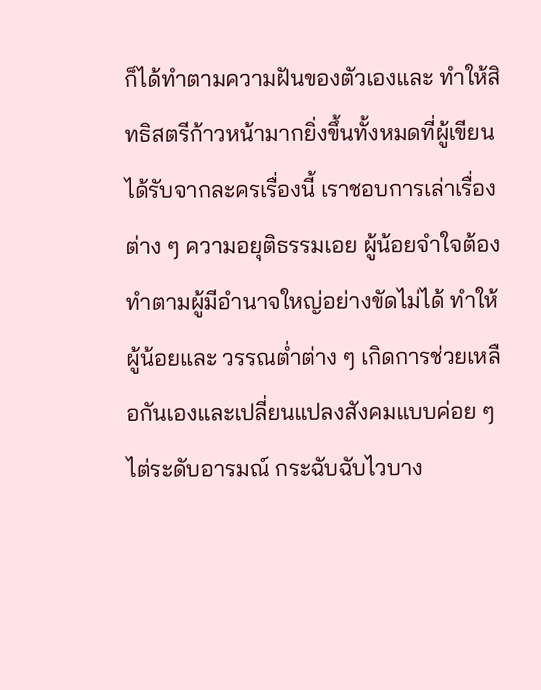ก็ได้ทำตามความฝันของตัวเองและ ทำให้สิทธิสตรีก้าวหน้ามากยิ่งขึ้นทั้งหมดที่ผู้เขียนได้รับจากละครเรื่องนี้ เราชอบการเล่าเรื่องต่าง ๆ ความอยุติธรรมเอย ผู้น้อยจำใจต้องทำตามผู้มีอำนาจใหญ่อย่างขัดไม่ได้ ทำให้ผู้น้อยและ วรรณต่ำต่าง ๆ เกิดการช่วยเหลือกันเองและเปลี่ยนแปลงสังคมแบบค่อย ๆ ไต่ระดับอารมณ์ กระฉับฉับไวบาง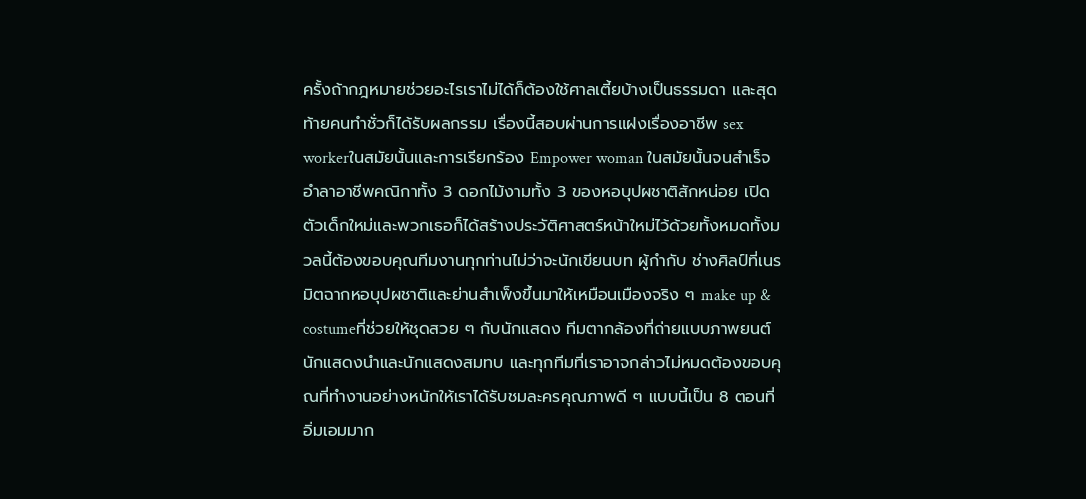ครั้งถ้ากฎหมายช่วยอะไรเราไม่ได้ก็ต้องใช้ศาลเตี้ยบ้างเป็นธรรมดา และสุดท้ายคนทำชั่วก็ได้รับผลกรรม เรื่องนี้สอบผ่านการแฝงเรื่องอาชีพ sex workerในสมัยนั้นและการเรียกร้อง Empower woman ในสมัยนั้นจนสำเร็จ อำลาอาชีพคณิกาทั้ง 3 ดอกไม้งามทั้ง 3 ของหอบุปผชาติสักหน่อย เปิดตัวเด็กใหม่และพวกเธอก็ได้สร้างประวัติศาสตร์หน้าใหม่ไว้ด้วยทั้งหมดทั้งมวลนี้ต้องขอบคุณทีมงานทุกท่านไม่ว่าจะนักเขียนบท ผู้กำกับ ช่างศิลป์ที่เนรมิตฉากหอบุปผชาติและย่านสำเพ็งขึ้นมาให้เหมือนเมืองจริง ๆ make up & costumeที่ช่วยให้ชุดสวย ๆ กับนักแสดง ทีมตากล้องที่ถ่ายแบบภาพยนต์ นักแสดงนำและนักแสดงสมทบ และทุกทีมที่เราอาจกล่าวไม่หมดต้องขอบคุณที่ทำงานอย่างหนักให้เราได้รับชมละครคุณภาพดี ๆ แบบนี้เป็น 8 ตอนที่อิ่มเอมมาก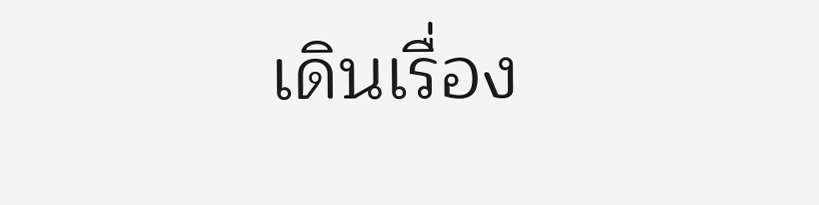เดินเรื่อง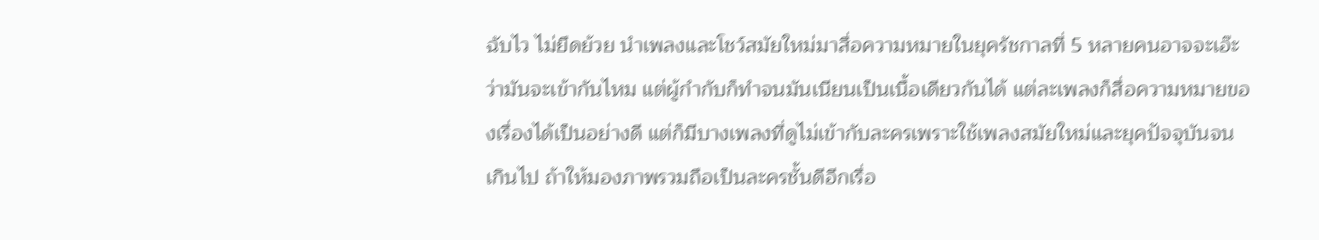ฉับไว ไม่ยืดย้วย นำเพลงและโชว์สมัยใหม่มาสื่อความหมายในยุครัชกาลที่ 5 หลายคนอาจจะเอ๊ะว่ามันจะเข้ากันไหม แต่ผู้กำกับก็ทำจนมันเนียนเป็นเนื้อเดียวกันได้ แต่ละเพลงก็สื่อความหมายของเรื่องได้เป็นอย่างดี แต่ก็มีบางเพลงที่ดูไม่เข้ากับละครเพราะใช้เพลงสมัยใหม่และยุคปัจจุบันจนเกินไป ถ้าให้มองภาพรวมถือเป็นละครชั้นดีอีกเรื่อ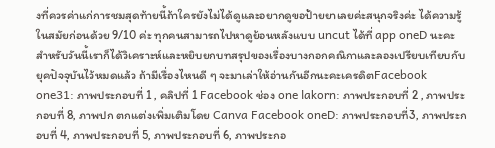งที่ควรค่าแก่การชมสุดท้ายนี้ถ้าใครยังไม่ได้ดูและอยากดูขอป้ายยาเลยค่ะสนุกจริงค่ะ ได้ความรู้ในสมัยก่อนด้วย 9/10 ค่ะ ทุกคนสามารถไปหาดูย้อนหลังแบบ uncut ได้ที่ app oneD นะคะ สำหรับวันนี้เราก็ได้วิเคราะห์และหยิบยกบทสรุปของเรื่องบางกอกคณิกาและลองเปรียบเทียบกับยุคปัจจุบันไว้หมดแล้ว ถ้ามีเรื่องไหนดี ๆ จะมาเล่าให้อ่านกันอีกนะคะเครดิตFacebook one31: ภาพประกอบที่ 1 , คลิปที่ 1 Facebook ช่อง one lakorn: ภาพประกอบที่ 2 , ภาพประกอบที่ 8, ภาพปก ตกแต่งเพิ่มเติมโดย Canva Facebook oneD: ภาพประกอบที่3, ภาพประกอบที่ 4, ภาพประกอบที่ 5, ภาพประกอบที่ 6, ภาพประกอ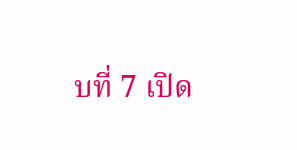บที่ 7 เปิด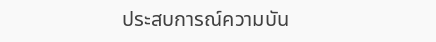ประสบการณ์ความบัน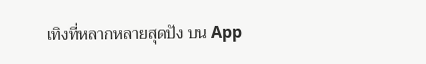เทิงที่หลากหลายสุดปัง บน App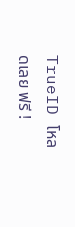TrueID โหลดเลย ฟรี !